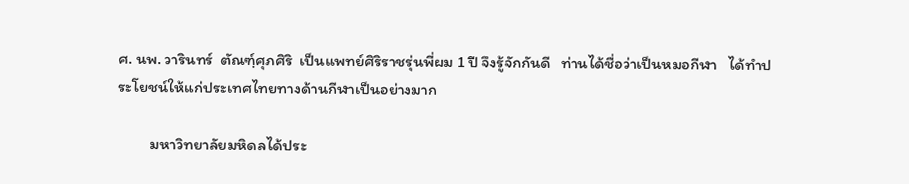ศ. นพ. วารินทร์  ตัณฑฺ์ศุภศิริ  เป็นแพทย์ศิริราชรุ่นพี่ผม 1 ปี จึงรู้จักกันดี   ท่านได้ชื่อว่าเป็นหมอกีฬา   ได้ทำประโยชน์ให้แก่ประเทศไทยทางด้านกีฬาเป็นอย่างมาก

         มหาวิทยาลัยมหิดลได้ประ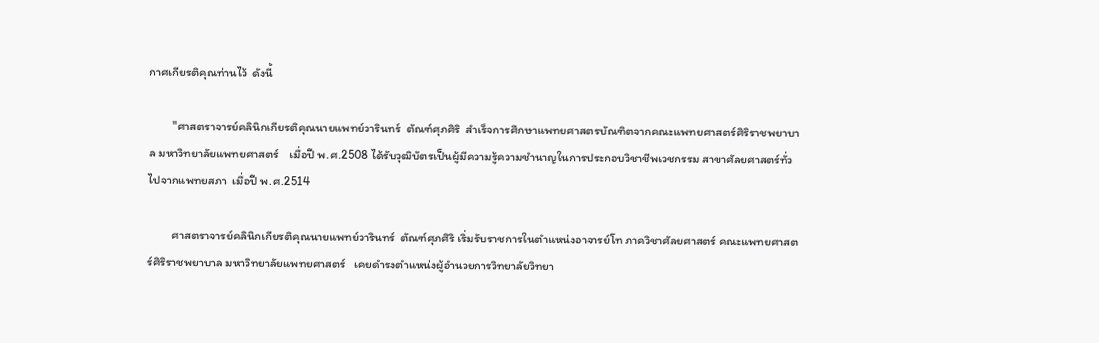กาศเกียรติคุณท่านไว้  ดังนี้

         "ศาสตราจารย์คลินิกเกียรติคุณนายแพทย์วารินทร์  ตัณฑ์ศุภศิริ  สำเร็จการศึกษาแพทยศาสตรบัณฑิตจากคณะแพทยศาสตร์ศิริราชพยาบาล มหาวิทยาลัยแพทยศาสตร์    เมื่อปี พ.ศ.2508 ได้รับวุฒิบัตรเป็นผู้มีความรู้ความชำนาญในการประกอบวิชาชีพเวชกรรม สาขาศัลยศาสตร์ทั่วไปจากแพทยสภา  เมื่อปี พ.ศ.2514

         ศาสตราจารย์คลินิกเกียรติคุณนายแพทย์วารินทร์  ตัณฑ์ศุภศิริ เริ่มรับราชการในตำแหน่งอาจารย์โท ภาควิชาศัลยศาสตร์ คณะแพทยศาสตร์ศิริราชพยาบาล มหาวิทยาลัยแพทยศาสตร์   เคยดำรงตำแหน่งผู้อำนวยการวิทยาลัยวิทยา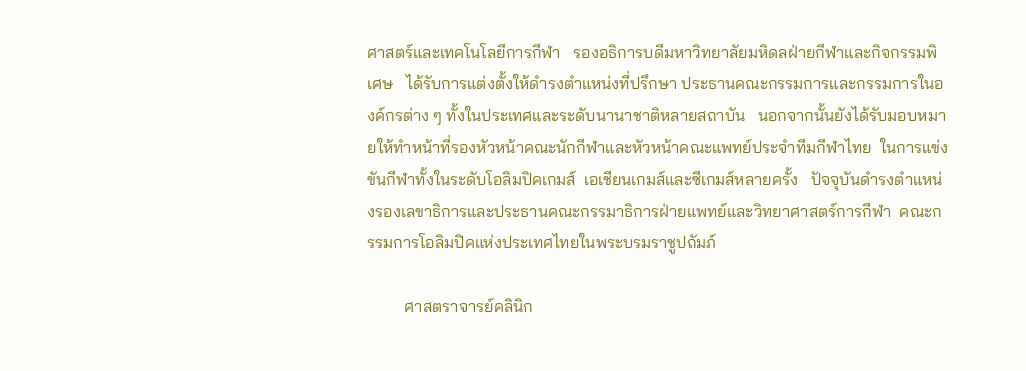ศาสตร์และเทคโนโลยีการกีฬา   รองอธิการบดีมหาวิทยาลัยมหิดลฝ่ายกีฬาและกิจกรรมพิเศษ   ได้รับการแต่งตั้งให้ดำรงตำแหน่งที่ปรึกษา ประธานคณะกรรมการและกรรมการในองค์กรต่าง ๆ ทั้งในประเทศและระดับนานาชาติหลายสถาบัน   นอกจากนั้นยังได้รับมอบหมายให้ทำหน้าที่รองหัวหน้าคณะนักกีฬาและหัวหน้าคณะแพทย์ประจำทีมกีฬาไทย  ในการแข่งขันกีฬาทั้งในระดับโอลิมปิคเกมส์  เอเชียนเกมส์และซีเกมส์หลายครั้ง   ปัจจุบันดำรงตำแหน่งรองเลขาธิการและประธานคณะกรรมาธิการฝ่ายแพทย์และวิทยาศาสตร์การกีฬา  คณะกรรมการโอลิมปิคแห่งประเทศไทยในพระบรมราชูปถัมภ์

         ศาสตราจารย์คลินิก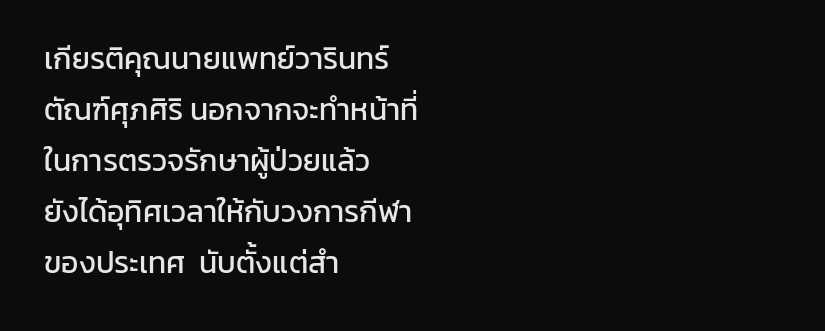เกียรติคุณนายแพทย์วารินทร์  ตัณฑ์ศุภศิริ นอกจากจะทำหน้าที่ในการตรวจรักษาผู้ป่วยแล้ว   ยังได้อุทิศเวลาให้กับวงการกีฬาของประเทศ  นับตั้งแต่สำ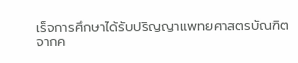เร็จการศึกษาได้รับปริญญาแพทยศาสตรบัณฑิตจากค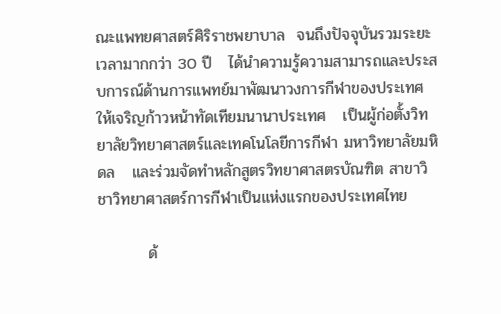ณะแพทยศาสตร์ศิริราชพยาบาล  จนถึงปัจจุบันรวมระยะเวลามากกว่า 30 ปี   ได้นำความรู้ความสามารถและประสบการณ์ด้านการแพทย์มาพัฒนาวงการกีฬาของประเทศให้เจริญก้าวหน้าทัดเทียมนานาประเทศ   เป็นผู้ก่อตั้งวิทยาลัยวิทยาศาสตร์และเทคโนโลยีการกีฬา มหาวิทยาลัยมหิดล   และร่วมจัดทำหลักสูตรวิทยาศาสตรบัณฑิต สาขาวิชาวิทยาศาสตร์การกีฬาเป็นแห่งแรกของประเทศไทย

         ด้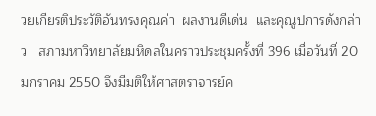วยเกียรติประวัติอันทรงคุณค่า  ผลงานดีเด่น  และคุณูปการดังกล่าว   สภามหาวิทยาลัยมหิดลในคราวประชุมครั้งที่ 396 เมื่อวันที่ 20 มกราคม 2550 จึงมีมติให้ศาสตราจารย์ค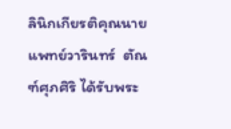ลินิกเกียรติคุณนายแพทย์วารินทร์  ตัณฑ์ศุภศิริ ได้รับพระ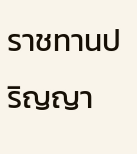ราชทานปริญญา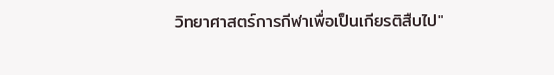วิทยาศาสตร์การกีฬาเพื่อเป็นเกียรติสืบไป"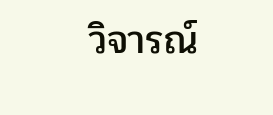วิจารณ์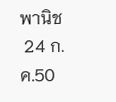พานิช
 24 ก.ค.50